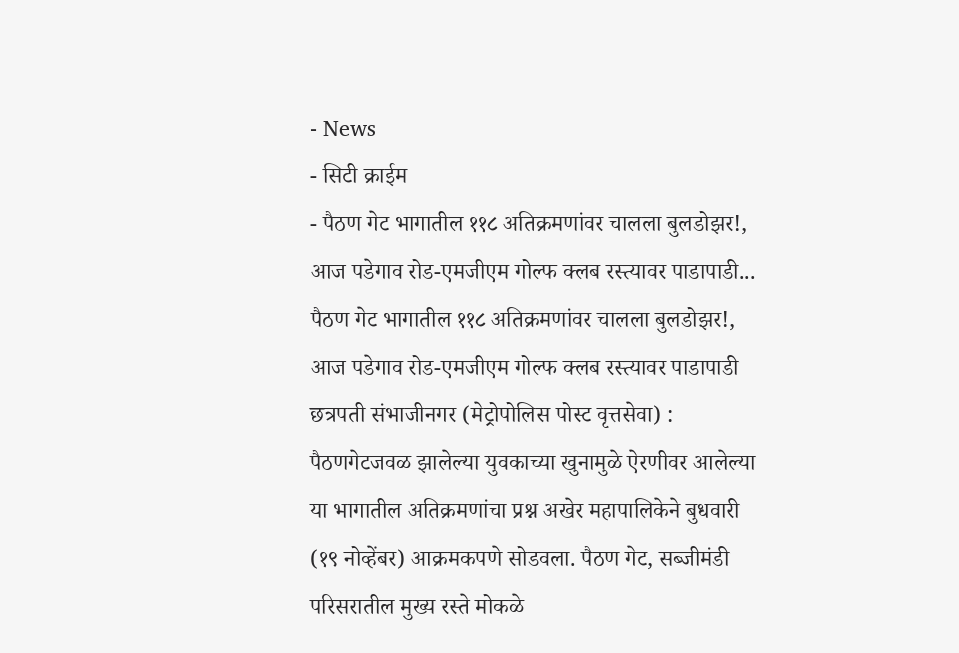- News
- सिटी क्राईम
- पैठण गेट भागातील ११८ अतिक्रमणांवर चालला बुलडोझर!, आज पडेगाव रोड-एमजीएम गोल्फ क्लब रस्त्यावर पाडापाडी...
पैठण गेट भागातील ११८ अतिक्रमणांवर चालला बुलडोझर!, आज पडेगाव रोड-एमजीएम गोल्फ क्लब रस्त्यावर पाडापाडी
छत्रपती संभाजीनगर (मेट्रोपोलिस पोस्ट वृत्तसेवा) : पैठणगेटजवळ झालेल्या युवकाच्या खुनामुळे ऐरणीवर आलेल्या या भागातील अतिक्रमणांचा प्रश्न अखेर महापालिकेने बुधवारी (१९ नोव्हेंबर) आक्रमकपणे सोडवला. पैठण गेट, सब्जीमंडी परिसरातील मुख्य रस्ते मोकळे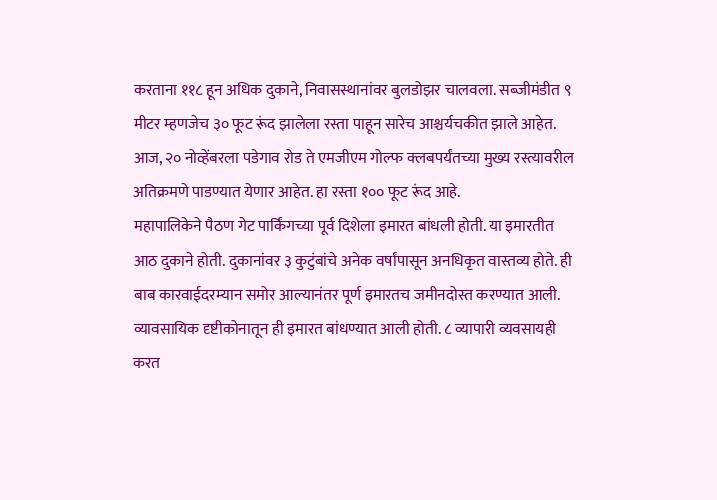करताना ११८ हून अधिक दुकाने, निवासस्थानांवर बुलडोझर चालवला. सब्जीमंडीत ९ मीटर म्हणजेच ३० फूट रूंद झालेला रस्ता पाहून सारेच आश्चर्यचकीत झाले आहेत. आज, २० नोव्हेंबरला पडेगाव रोड ते एमजीएम गोल्फ क्लबपर्यंतच्या मुख्य रस्त्यावरील अतिक्रमणे पाडण्यात येणार आहेत. हा रस्ता १०० फूट रूंद आहे.
महापालिकेने पैठण गेट पार्किंगच्या पूर्व दिशेला इमारत बांधली होती. या इमारतीत आठ दुकाने होती. दुकानांवर ३ कुटुंबांचे अनेक वर्षांपासून अनधिकृत वास्तव्य होते. ही बाब कारवाईदरम्यान समोर आल्यानंतर पूर्ण इमारतच जमीनदोस्त करण्यात आली. व्यावसायिक दृष्टीकोनातून ही इमारत बांधण्यात आली होती. ८ व्यापारी व्यवसायही करत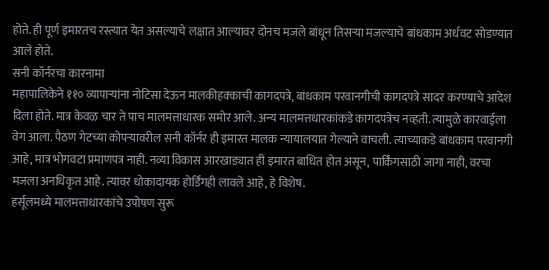होते. ही पूर्ण इमारतच रस्त्यात येत असल्याचे लक्षात आल्यावर दोनच मजले बांधून तिसऱ्या मजल्याचे बांधकाम अर्धवट सोडण्यात आले होते.
सनी कॉर्नरचा कारनामा
महापालिकेने ११० व्यापाऱ्यांना नोटिसा देऊन मालकीहक्काची कागदपत्रे, बांधकाम परवानगीची कागदपत्रे सादर करण्याचे आदेश दिला होते. मात्र केवळ चार ते पाच मालमत्ताधारक समोर आले. अन्य मालमत्तधारकांकडे कागदपत्रेच नव्हती. त्यामुळे कारवाईला वेग आला. पैठण गेटच्या कोपऱ्यावरील सनी कॉर्नर ही इमारत मालक न्यायालयात गेल्याने वाचली. त्याच्याकडे बांधकाम परवानगी आहे, मात्र भोगवटा प्रमाणपत्र नाही. नव्या विकास आरखाड्यात ही इमारत बाधित होत असून, पार्किंगसाठी जागा नाही, वरचा मजला अनधिकृत आहे. त्यावर धोकादायक होर्डिंगही लावले आहे, हे विशेष.
हर्सूलमध्ये मालमत्ताधारकांचे उपोषण सुरू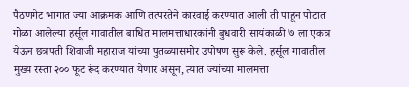पैठणगेट भागात ज्या आक्रमक आणि तत्परतेने कारवाई करण्यात आली ती पाहून पोटात गोळा आलेल्या हर्सूल गावातील बाधित मालमत्ताधारकांनी बुधवारी सायंकाळी ७ ला एकत्र येऊन छत्रपती शिवाजी महाराज यांच्या पुतळ्यासमोर उपोषण सुरू केले. हर्सूल गावातील मुख्य रस्ता २०० फूट रूंद करण्यात येणार असून, त्यात ज्यांच्या मालमत्ता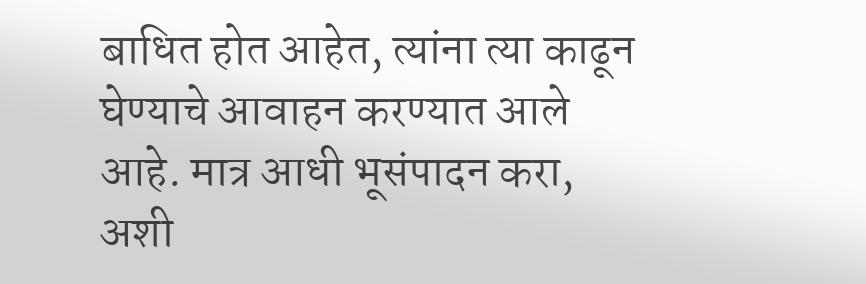बाधित होत आहेत, त्यांना त्या काढून घेण्याचे आवाहन करण्यात आले आहे. मात्र आधी भूसंपादन करा, अशी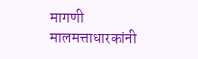मागणी मालमत्ताधारकांनी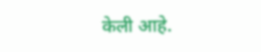केली आहे.